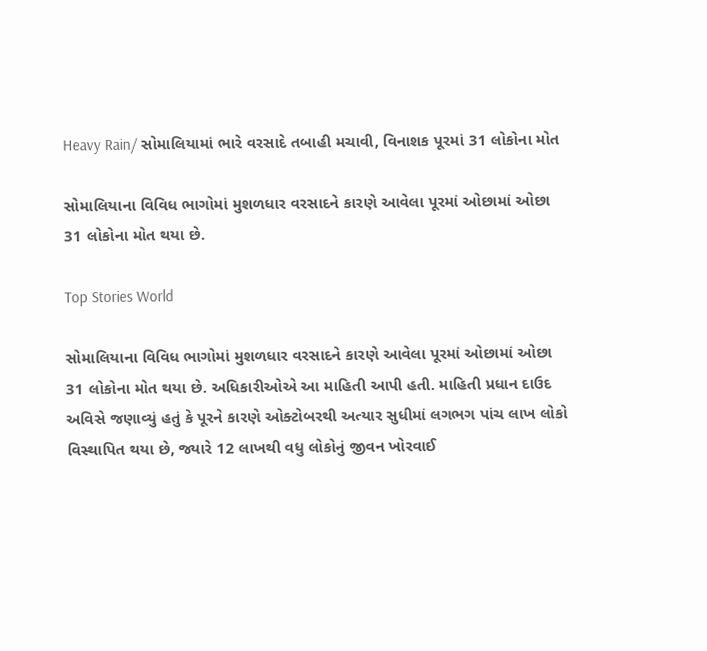Heavy Rain/ સોમાલિયામાં ભારે વરસાદે તબાહી મચાવી, વિનાશક પૂરમાં 31 લોકોના મોત

સોમાલિયાના વિવિધ ભાગોમાં મુશળધાર વરસાદને કારણે આવેલા પૂરમાં ઓછામાં ઓછા 31 લોકોના મોત થયા છે.

Top Stories World

સોમાલિયાના વિવિધ ભાગોમાં મુશળધાર વરસાદને કારણે આવેલા પૂરમાં ઓછામાં ઓછા 31 લોકોના મોત થયા છે. અધિકારીઓએ આ માહિતી આપી હતી. માહિતી પ્રધાન દાઉદ અવિસે જણાવ્યું હતું કે પૂરને કારણે ઓક્ટોબરથી અત્યાર સુધીમાં લગભગ પાંચ લાખ લોકો વિસ્થાપિત થયા છે, જ્યારે 12 લાખથી વધુ લોકોનું જીવન ખોરવાઈ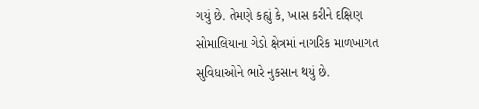ગયું છે. તેમણે કહ્યું કે, ખાસ કરીને દક્ષિણ સોમાલિયાના ગેડો ક્ષેત્રમાં નાગરિક માળખાગત સુવિધાઓને ભારે નુકસાન થયું છે.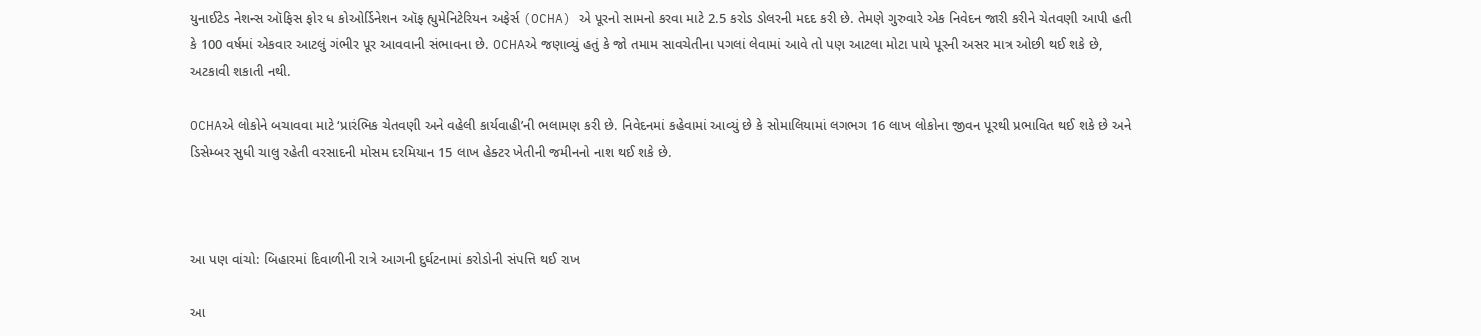યુનાઈટેડ નેશન્સ ઑફિસ ફોર ધ કોઓર્ડિનેશન ઑફ હ્યુમેનિટેરિયન અફેર્સ (OCHA) એ પૂરનો સામનો કરવા માટે 2.5 કરોડ ડોલરની મદદ કરી છે. તેમણે ગુરુવારે એક નિવેદન જારી કરીને ચેતવણી આપી હતી કે 100 વર્ષમાં એકવાર આટલું ગંભીર પૂર આવવાની સંભાવના છે. OCHAએ જણાવ્યું હતું કે જો તમામ સાવચેતીના પગલાં લેવામાં આવે તો પણ આટલા મોટા પાયે પૂરની અસર માત્ર ઓછી થઈ શકે છે, અટકાવી શકાતી નથી.

OCHAએ લોકોને બચાવવા માટે ‘પ્રારંભિક ચેતવણી અને વહેલી કાર્યવાહી’ની ભલામણ કરી છે. નિવેદનમાં કહેવામાં આવ્યું છે કે સોમાલિયામાં લગભગ 16 લાખ લોકોના જીવન પૂરથી પ્રભાવિત થઈ શકે છે અને ડિસેમ્બર સુધી ચાલુ રહેતી વરસાદની મોસમ દરમિયાન 15 લાખ હેક્ટર ખેતીની જમીનનો નાશ થઈ શકે છે.



આ પણ વાંચો: બિહારમાં દિવાળીની રાત્રે આગની દુર્ઘટનામાં કરોડોની સંપત્તિ થઈ રાખ

આ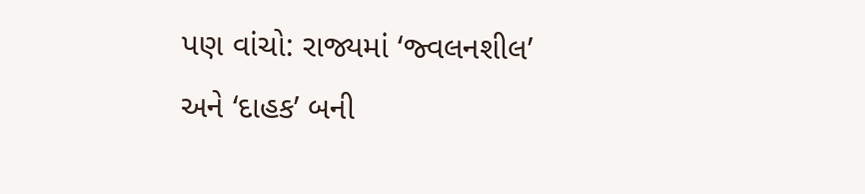પણ વાંચો: રાજ્યમાં ‘જ્વલનશીલ’ અને ‘દાહક’ બની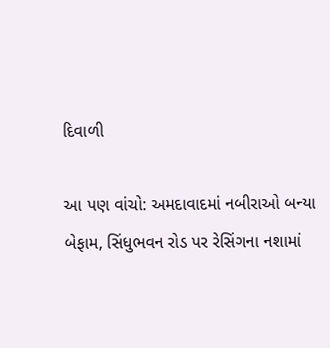દિવાળી

આ પણ વાંચો: અમદાવાદમાં નબીરાઓ બન્યા બેફામ, સિંધુભવન રોડ પર રેસિંગના નશામાં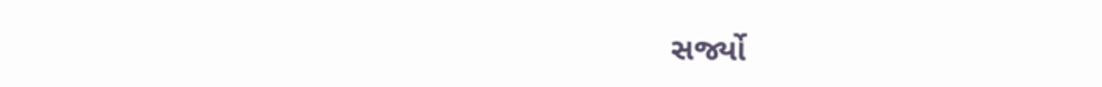સર્જ્યો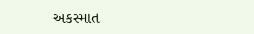અકસ્માત